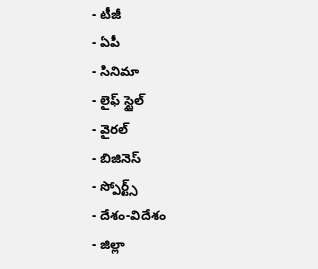- టీజీ
- ఏపీ
- సినిమా
- లైఫ్ స్టైల్
- వైరల్
- బిజినెస్
- స్పోర్ట్స్
- దేశం-విదేశం
- జిల్లా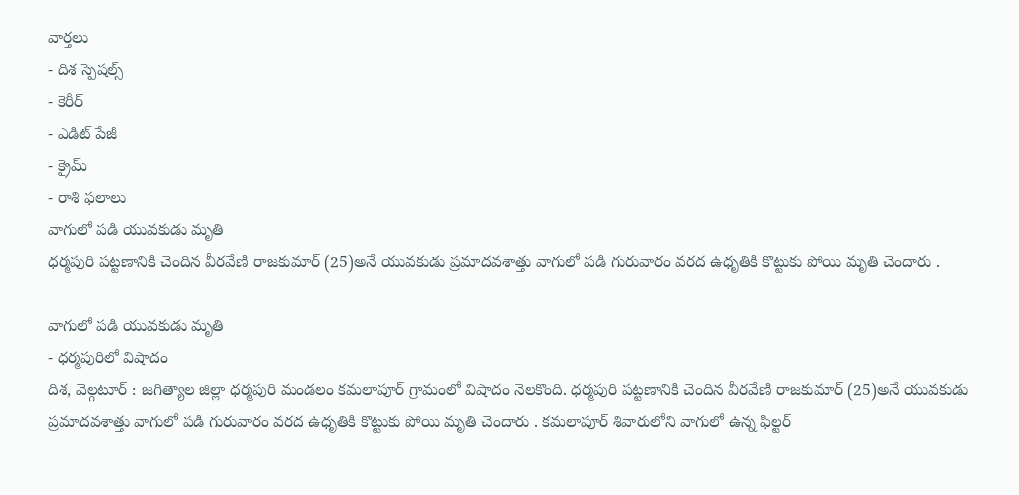వార్తలు
- దిశ స్పెషల్స్
- కెరీర్
- ఎడిట్ పేజీ
- క్రైమ్
- రాశి ఫలాలు
వాగులో పడి యువకుడు మృతి
ధర్మపురి పట్టణానికి చెందిన వీరవేణి రాజకుమార్ (25)అనే యువకుడు ప్రమాదవశాత్తు వాగులో పడి గురువారం వరద ఉధృతికి కొట్టుకు పోయి మృతి చెందారు .

వాగులో పడి యువకుడు మృతి
- ధర్మపురిలో విషాదం
దిశ, వెల్గటూర్ : జగిత్యాల జిల్లా ధర్మపురి మండలం కమలాపూర్ గ్రామంలో విషాదం నెలకొంది. ధర్మపురి పట్టణానికి చెందిన వీరవేణి రాజకుమార్ (25)అనే యువకుడు ప్రమాదవశాత్తు వాగులో పడి గురువారం వరద ఉధృతికి కొట్టుకు పోయి మృతి చెందారు . కమలాపూర్ శివారులోని వాగులో ఉన్న ఫిల్టర్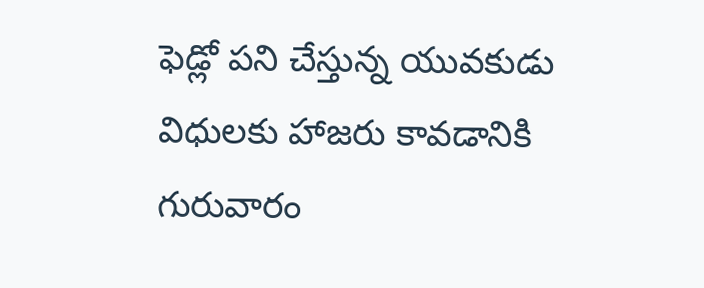ఫెడ్లో పని చేస్తున్న యువకుడు విధులకు హాజరు కావడానికి గురువారం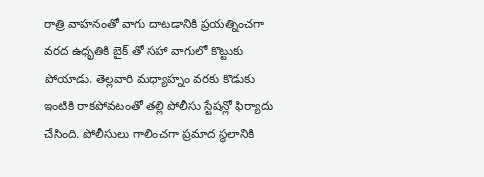రాత్రి వాహనంతో వాగు దాటడానికి ప్రయత్నించగా వరద ఉధృతికి బైక్ తో సహా వాగులో కొట్టుకు పోయాడు. తెల్లవారి మధ్యాహ్నం వరకు కొడుకు ఇంటికి రాకపోవటంతో తల్లి పోలీసు స్టేషన్లో ఫిర్యాదు చేసింది. పోలీసులు గాలించగా ప్రమాద స్థలానికి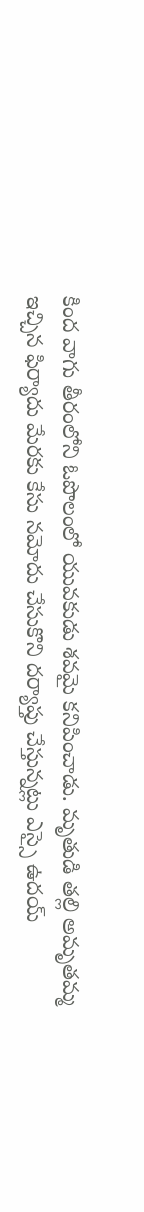కింద వాగు తీరంలోని ఓపొలంలో యువకుడు శవమై కనిపించాడు. మృతుడి తల్లి అమృతమ్మ ఇచ్చిన ఫిర్యాదు మేరకు కేసు నమోదు చేసుకొని దర్యాప్తు చేస్తున్నట్లు ఎస్సై ఉదయ్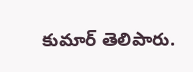కుమార్ తెలిపారు.